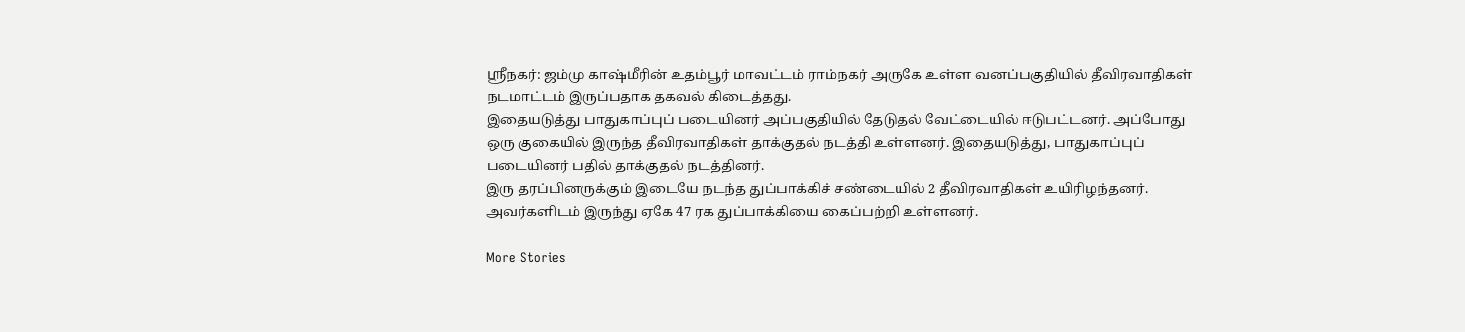ஸ்ரீநகர்: ஜம்மு காஷ்மீரின் உதம்பூர் மாவட்டம் ராம்நகர் அருகே உள்ள வனப்பகுதியில் தீவிரவாதிகள் நடமாட்டம் இருப்பதாக தகவல் கிடைத்தது.
இதையடுத்து பாதுகாப்புப் படையினர் அப்பகுதியில் தேடுதல் வேட்டையில் ஈடுபட்டனர். அப்போது ஒரு குகையில் இருந்த தீவிரவாதிகள் தாக்குதல் நடத்தி உள்ளனர். இதையடுத்து, பாதுகாப்புப் படையினர் பதில் தாக்குதல் நடத்தினர்.
இரு தரப்பினருக்கும் இடையே நடந்த துப்பாக்கிச் சண்டையில் 2 தீவிரவாதிகள் உயிரிழந்தனர். அவர்களிடம் இருந்து ஏகே 47 ரக துப்பாக்கியை கைப்பற்றி உள்ளனர்.

More Stories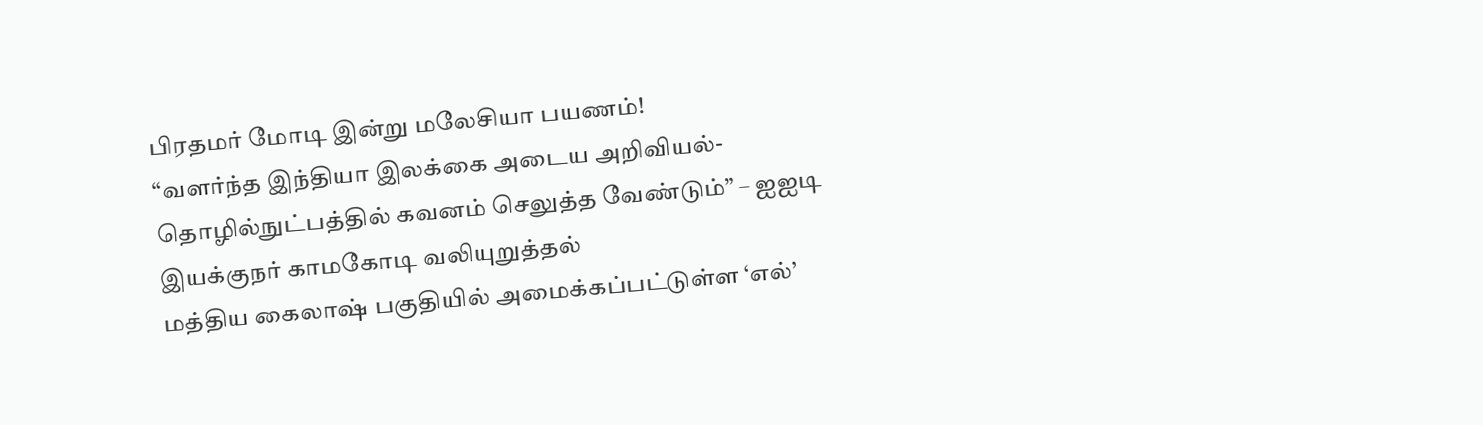பிரதமர் மோடி இன்று மலேசியா பயணம்!
“வளர்ந்த இந்தியா இலக்கை அடைய அறிவியல்-தொழில்நுட்பத்தில் கவனம் செலுத்த வேண்டும்” – ஐஐடி இயக்குநர் காமகோடி வலியுறுத்தல்
மத்திய கைலாஷ் பகுதியில் அமைக்கப்பட்டுள்ள ‘எல்’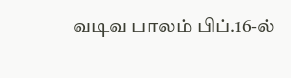வடிவ பாலம் பிப்.16-ல்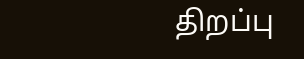திறப்பு